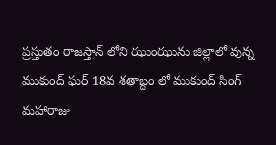ప్రస్తుతం రాజస్తాన్ లోని ఝుంఝును జిల్లాలో వున్న ముకుంద్ ఘర్ 18వ శతాబ్దం లో ముకుంద్ సింగ్ మహారాజు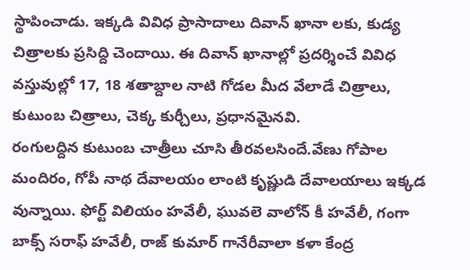స్థాపించాడు. ఇక్కడి వివిధ ప్రాసాదాలు దివాన్ ఖానా లకు, కుడ్య చిత్రాలకు ప్రసిద్ది చెందాయి. ఈ దివాన్ ఖానాల్లో ప్రదర్శించే వివిధ వస్తువుల్లో 17, 18 శతాబ్దాల నాటి గోడల మీద వేలాడే చిత్రాలు, కుటుంబ చిత్రాలు, చెక్క కుర్చీలు, ప్రధానమైనవి.
రంగులద్దిన కుటుంబ చాత్రీలు చూసి తీరవలసిందే.వేణు గోపాల మందిరం, గోపీ నాథ దేవాలయం లాంటి కృష్ణుడి దేవాలయాలు ఇక్కడ వున్నాయి. ఫోర్ట్ విలియం హవేలీ, ఘువలె వాలోన్ కీ హవేలీ, గంగా బాక్స్ సరాఫ్ హవేలీ, రాజ్ కుమార్ గానేరీవాలా కళా కేంద్ర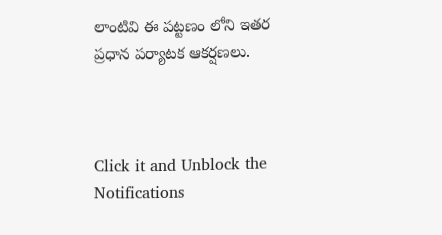లాంటివి ఈ పట్టణం లోని ఇతర ప్రధాన పర్యాటక ఆకర్షణలు.



Click it and Unblock the Notifications